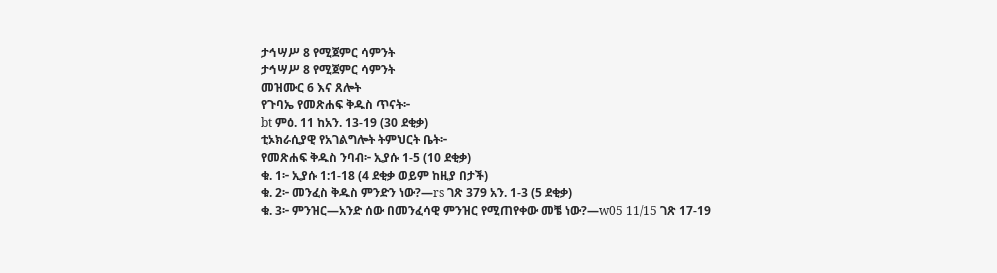ታኅሣሥ 8 የሚጀምር ሳምንት
ታኅሣሥ 8 የሚጀምር ሳምንት
መዝሙር 6 እና ጸሎት
የጉባኤ የመጽሐፍ ቅዱስ ጥናት፦
bt ምዕ. 11 ከአን. 13-19 (30 ደቂቃ)
ቲኦክራሲያዊ የአገልግሎት ትምህርት ቤት፦
የመጽሐፍ ቅዱስ ንባብ፦ ኢያሱ 1-5 (10 ደቂቃ)
ቁ. 1፦ ኢያሱ 1:1-18 (4 ደቂቃ ወይም ከዚያ በታች)
ቁ. 2፦ መንፈስ ቅዱስ ምንድን ነው?—rs ገጽ 379 አን. 1-3 (5 ደቂቃ)
ቁ. 3፦ ምንዝር—አንድ ሰው በመንፈሳዊ ምንዝር የሚጠየቀው መቼ ነው?—w05 11/15 ገጽ 17-19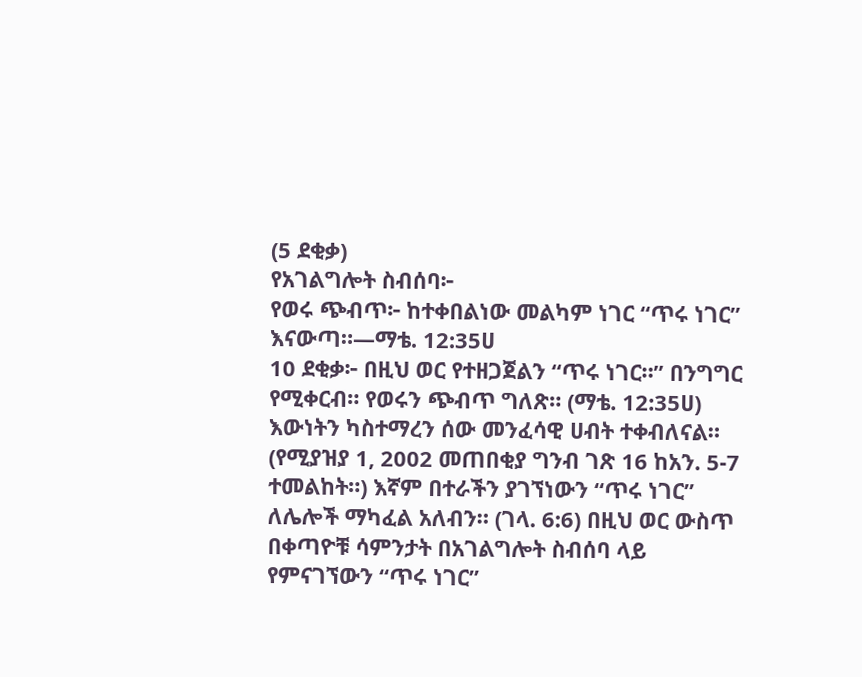(5 ደቂቃ)
የአገልግሎት ስብሰባ፦
የወሩ ጭብጥ፦ ከተቀበልነው መልካም ነገር “ጥሩ ነገር” እናውጣ።—ማቴ. 12:35ሀ
10 ደቂቃ፦ በዚህ ወር የተዘጋጀልን “ጥሩ ነገር።” በንግግር የሚቀርብ። የወሩን ጭብጥ ግለጽ። (ማቴ. 12:35ሀ) እውነትን ካስተማረን ሰው መንፈሳዊ ሀብት ተቀብለናል። (የሚያዝያ 1, 2002 መጠበቂያ ግንብ ገጽ 16 ከአን. 5-7 ተመልከት።) እኛም በተራችን ያገኘነውን “ጥሩ ነገር” ለሌሎች ማካፈል አለብን። (ገላ. 6:6) በዚህ ወር ውስጥ በቀጣዮቹ ሳምንታት በአገልግሎት ስብሰባ ላይ የምናገኘውን “ጥሩ ነገር”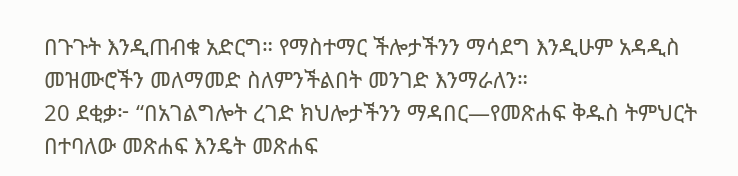በጉጉት እንዲጠብቁ አድርግ። የማስተማር ችሎታችንን ማሳደግ እንዲሁም አዳዲስ መዝሙሮችን መለማመድ ስለምንችልበት መንገድ እንማራለን።
20 ደቂቃ፦ “በአገልግሎት ረገድ ክህሎታችንን ማዳበር—የመጽሐፍ ቅዱስ ትምህርት በተባለው መጽሐፍ እንዴት መጽሐፍ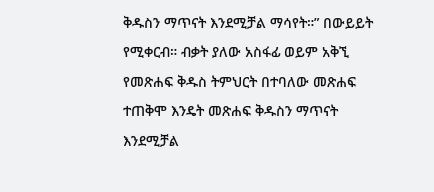ቅዱስን ማጥናት እንደሚቻል ማሳየት።” በውይይት የሚቀርብ። ብቃት ያለው አስፋፊ ወይም አቅኚ የመጽሐፍ ቅዱስ ትምህርት በተባለው መጽሐፍ ተጠቅሞ እንዴት መጽሐፍ ቅዱስን ማጥናት እንደሚቻል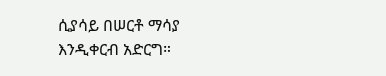ሲያሳይ በሠርቶ ማሳያ እንዲቀርብ አድርግ።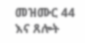መዝሙር 44 እና ጸሎት